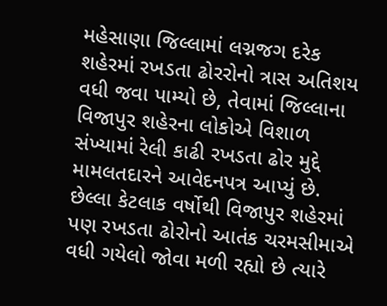મહેસાણા જિલ્લામાં લગ્નજગ દરેક શહેરમાં રખડતા ઢોરરોનો ત્રાસ અતિશય વધી જવા પામ્યો છે, તેવામાં જિલ્લાના વિજાપુર શહેરના લોકોએ વિશાળ સંખ્યામાં રેલી કાઢી રખડતા ઢોર મુદ્દે મામલતદારને આવેદનપત્ર આપ્યું છે. છેલ્લા કેટલાક વર્ષોથી વિજાપુર શહેરમાં પણ રખડતા ઢોરોનો આતંક ચરમસીમાએ વધી ગયેલો જોવા મળી રહ્યો છે ત્યારે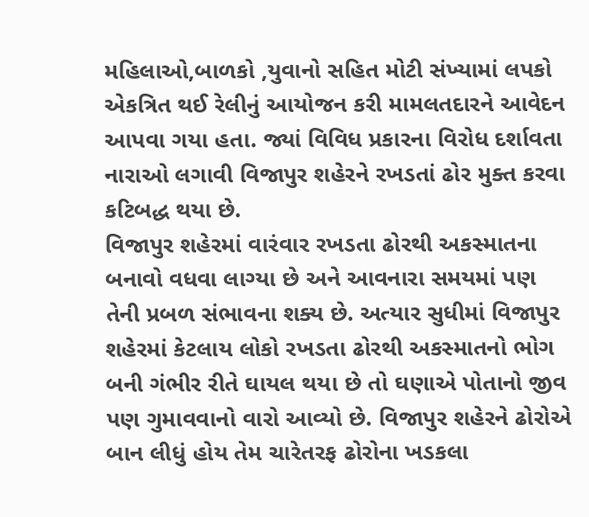મહિલાઓ,બાળકો ,યુવાનો સહિત મોટી સંખ્યામાં લપકો એકત્રિત થઈ રેલીનું આયોજન કરી મામલતદારને આવેદન આપવા ગયા હતા. જ્યાં વિવિધ પ્રકારના વિરોધ દર્શાવતા નારાઓ લગાવી વિજાપુર શહેરને રખડતાં ઢોર મુક્ત કરવા કટિબદ્ધ થયા છે.
વિજાપુર શહેરમાં વારંવાર રખડતા ઢોરથી અકસ્માતના બનાવો વધવા લાગ્યા છે અને આવનારા સમયમાં પણ તેની પ્રબળ સંભાવના શક્ય છે. અત્યાર સુધીમાં વિજાપુર શહેરમાં કેટલાય લોકો રખડતા ઢોરથી અકસ્માતનો ભોગ બની ગંભીર રીતે ઘાયલ થયા છે તો ઘણાએ પોતાનો જીવ પણ ગુમાવવાનો વારો આવ્યો છે. વિજાપુર શહેરને ઢોરોએ બાન લીધું હોય તેમ ચારેતરફ ઢોરોના ખડકલા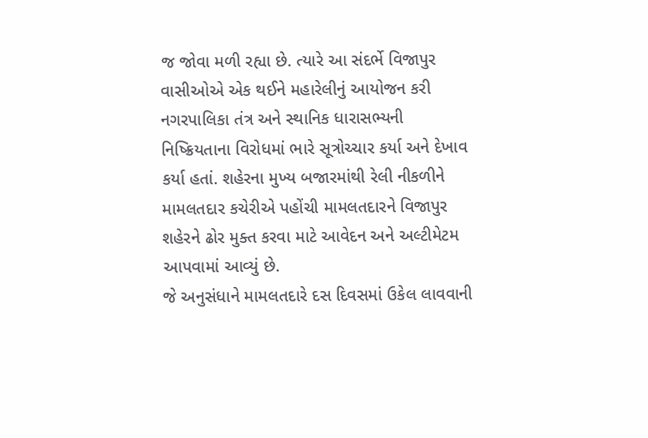જ જોવા મળી રહ્યા છે. ત્યારે આ સંદર્ભે વિજાપુર વાસીઓએ એક થઈને મહારેલીનું આયોજન કરી નગરપાલિકા તંત્ર અને સ્થાનિક ધારાસભ્યની નિષ્ક્રિયતાના વિરોધમાં ભારે સૂત્રોચ્ચાર કર્યા અને દેખાવ કર્યા હતાં. શહેરના મુખ્ય બજારમાંથી રેલી નીકળીને મામલતદાર કચેરીએ પહોંચી મામલતદારને વિજાપુર શહેરને ઢોર મુક્ત કરવા માટે આવેદન અને અલ્ટીમેટમ આપવામાં આવ્યું છે.
જે અનુસંધાને મામલતદારે દસ દિવસમાં ઉકેલ લાવવાની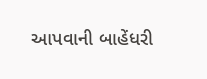આપવાની બાહેંધરી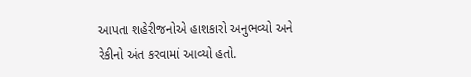આપતા શહેરીજનોએ હાશકારો અનુભવ્યો અને રેકીનો અંત કરવામાં આવ્યો હતો.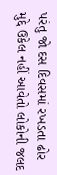પરંતુ જો દસ દિવસમાં રખડતા ઢોર મુદ્દે ઉકેલ નહીં આવેતો લોકોની જલદ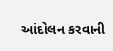આંદોલન કરવાની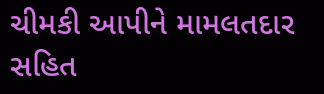ચીમકી આપીને મામલતદાર સહિત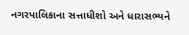નગરપાલિકાના સત્તાધીશો અને ધારાસભ્યને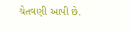ચેતવણી આપી છે.